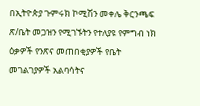በኢትዮጵያ ጉምሩክ ኮሚሽን መቀሌ ቅርንጫፍ ጽ/ቤት መጋዝን የሚገኙትን የተለያዩ የምግብ ነክ ዕቃዎች የንጽና መጠበቂያዎች የቤት መገልገያዎች አልባሳትና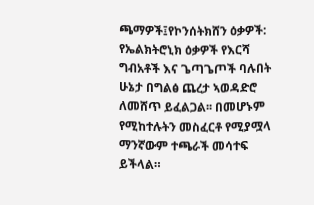ጫማዎች፤የኮንሰትክሸን ዕቃዎች: የኤልክትሮኒክ ዕቃዎች የእርሻ ግብአቶች እና ጌጣጌጦች ባሉበት ሁኔታ በግልፅ ጨረታ ኣወዳድሮ ለመሸጥ ይፈልጋል፡፡ በመሆኑም የሚከተሉትን መስፈርቶ የሚያሟላ ማንኛውም ተጫራች መሳተፍ ይችላል።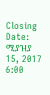Closing Date: ሚያዝያ 15, 2017 6:00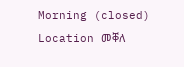Morning (closed)
Location መቐለ